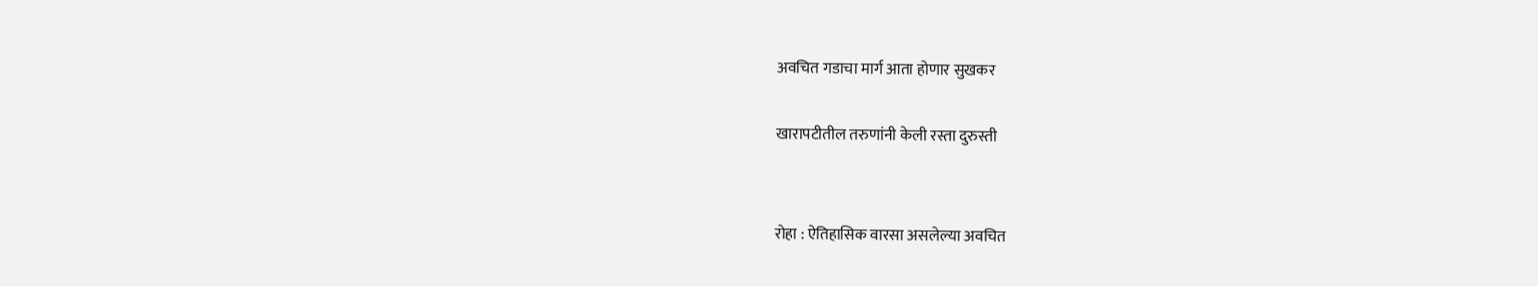अवचित गडाचा मार्ग आता होणार सुखकर

खारापटीतील तरुणांनी केली रस्ता दुरुस्ती


रोहा : ऐतिहासिक वारसा असलेल्या अवचित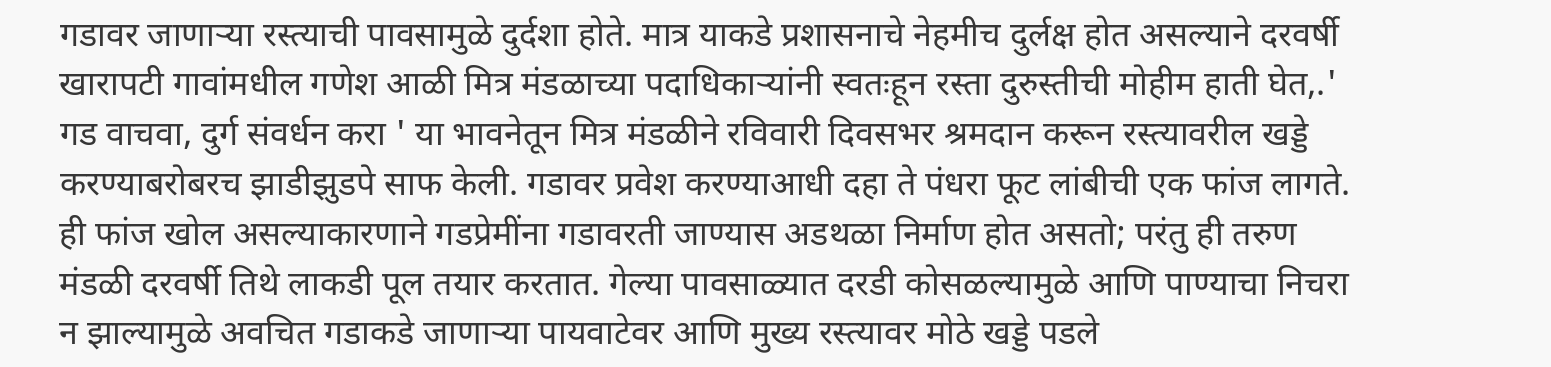गडावर जाणाऱ्या रस्त्याची पावसामुळे दुर्दशा होते. मात्र याकडे प्रशासनाचे नेहमीच दुर्लक्ष होत असल्याने दरवर्षी खारापटी गावांमधील गणेश आळी मित्र मंडळाच्या पदाधिकाऱ्यांनी स्वतःहून रस्ता दुरुस्तीची मोहीम हाती घेत,.' गड वाचवा, दुर्ग संवर्धन करा ' या भावनेतून मित्र मंडळीने रविवारी दिवसभर श्रमदान करून रस्त्यावरील खड्डे करण्याबरोबरच झाडीझुडपे साफ केली. गडावर प्रवेश करण्याआधी दहा ते पंधरा फूट लांबीची एक फांज लागते. ही फांज खोल असल्याकारणाने गडप्रेमींना गडावरती जाण्यास अडथळा निर्माण होत असतो; परंतु ही तरुण मंडळी दरवर्षी तिथे लाकडी पूल तयार करतात. गेल्या पावसाळ्यात दरडी कोसळल्यामुळे आणि पाण्याचा निचरा न झाल्यामुळे अवचित गडाकडे जाणाऱ्या पायवाटेवर आणि मुख्य रस्त्यावर मोठे खड्डे पडले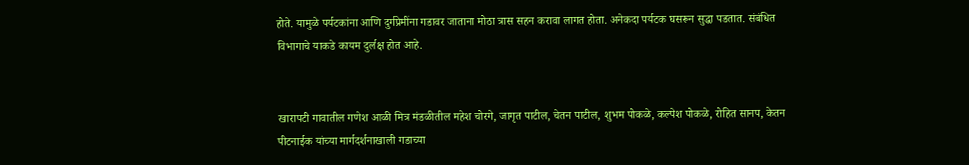होते. यामुळे पर्यटकांना आणि दुर्गप्रेमींना गडावर जाताना मोठा त्रास सहन करावा लागत होता. अनेकदा पर्यटक घसरून सुद्धा पडतात. संबंधित विभागाचे याकडे कायम दुर्लक्ष होत आहे.


खारापटी गावातील गणेश आळी मित्र मंडळीतील महेश चोरगे, जागृत पाटील, चेतन पाटील, शुभम पोकळे, कल्पेश पोकळे, रोहित सानप, केतन पीटनाईक यांच्या मार्गदर्शनाखाली गडाच्या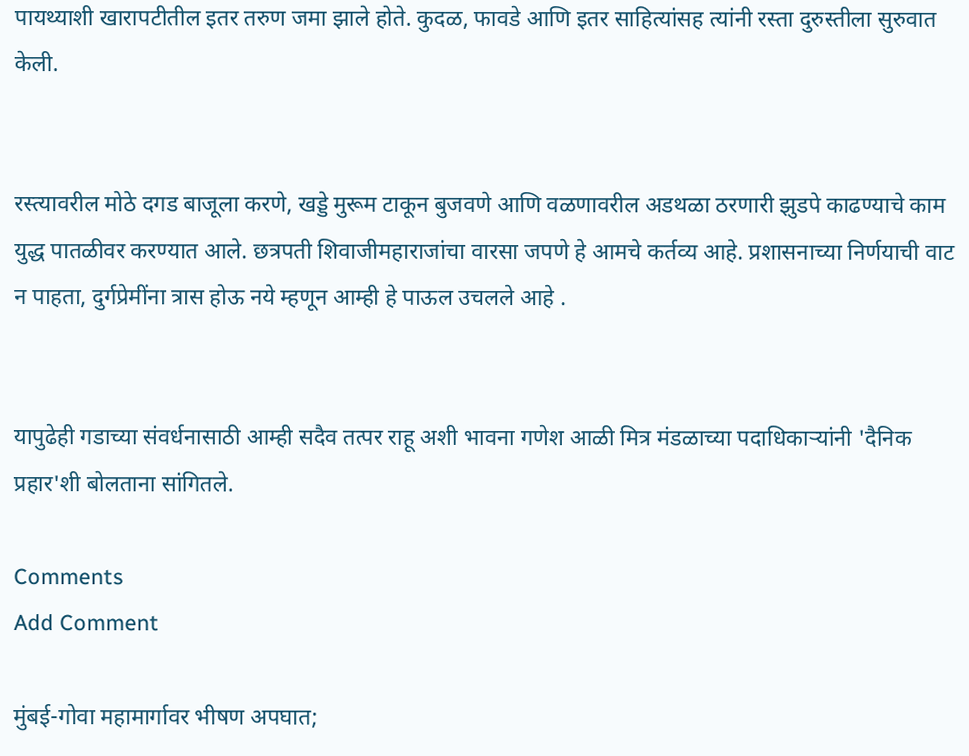पायथ्याशी खारापटीतील इतर तरुण जमा झाले होते. कुदळ, फावडे आणि इतर साहित्यांसह त्यांनी रस्ता दुरुस्तीला सुरुवात केली.


रस्त्यावरील मोठे दगड बाजूला करणे, खड्डे मुरूम टाकून बुजवणे आणि वळणावरील अडथळा ठरणारी झुडपे काढण्याचे काम युद्ध पातळीवर करण्यात आले. छत्रपती शिवाजीमहाराजांचा वारसा जपणे हे आमचे कर्तव्य आहे. प्रशासनाच्या निर्णयाची वाट न पाहता, दुर्गप्रेमींना त्रास होऊ नये म्हणून आम्ही हे पाऊल उचलले आहे .


यापुढेही गडाच्या संवर्धनासाठी आम्ही सदैव तत्पर राहू अशी भावना गणेश आळी मित्र मंडळाच्या पदाधिकाऱ्यांनी 'दैनिक प्रहार'शी बोलताना सांगितले.

Comments
Add Comment

मुंबई-गोवा महामार्गावर भीषण अपघात;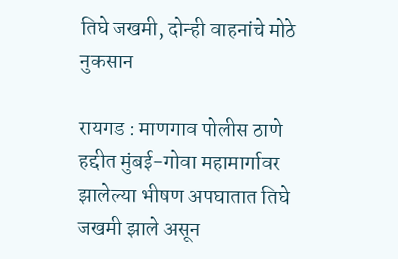तिघे जखमी, दोन्ही वाहनांचे मोठे नुकसान

रायगड : माणगाव पोलीस ठाणे हद्दीत मुंबई-गोवा महामार्गावर झालेल्या भीषण अपघातात तिघे जखमी झाले असून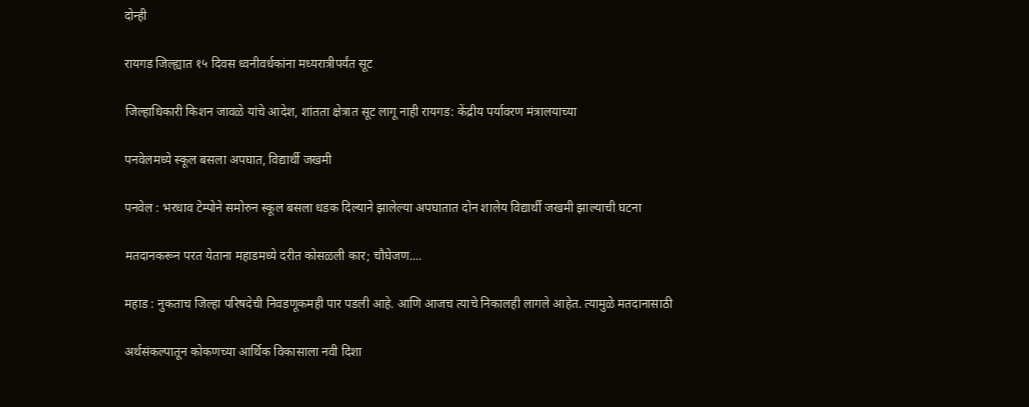दोन्ही

रायगड जिल्ह्यात १५ दिवस ध्वनीवर्धकांना मध्यरात्रीपर्यंत सूट

जिल्हाधिकारी किशन जावळे यांचे आदेश, शांतता क्षेत्रात सूट लागू नाही रायगड: केंद्रीय पर्यावरण मंत्रालयाच्या

पनवेलमध्ये स्कूल बसला अपघात, विद्यार्थी जखमी

पनवेल : भरधाव टेम्पोने समोरुन स्कूल बसला धडक दिल्याने झालेल्या अपघातात दोन शालेय विद्यार्थी जखमी झाल्याची घटना

मतदानकरून परत येताना महाडमध्ये दरीत कोसळली कार; चौघेजण....

महाड : नुकताच जिल्हा परिषदेची निवडणूकमही पार पडली आहे. आणि आजच त्याचे निकालही लागले आहेत. त्यामुळे मतदानासाठी

अर्थसंकल्पातून कोकणच्या आर्थिक विकासाला नवी दिशा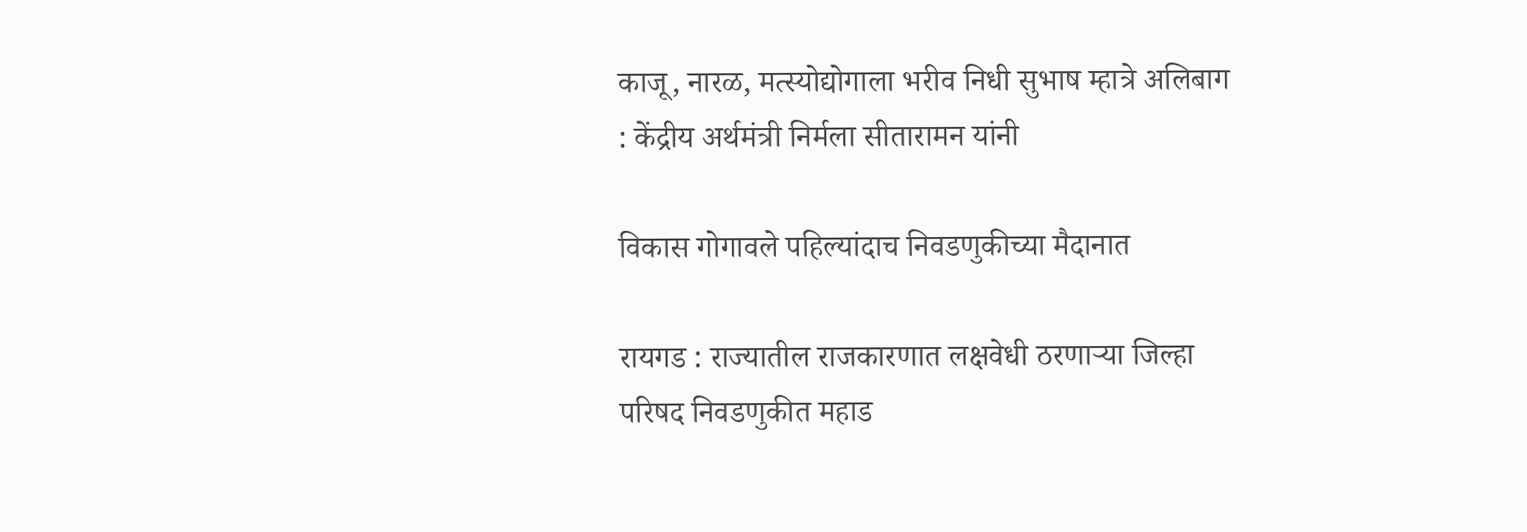काजू, नारळ, मत्स्योद्योगाला भरीव निधी सुभाष म्हात्रे अलिबाग : केंद्रीय अर्थमंत्री निर्मला सीतारामन यांनी

विकास गोगावले पहिल्यांदाच निवडणुकीच्या मैदानात

रायगड : राज्यातील राजकारणात लक्षवेधी ठरणाऱ्या जिल्हा परिषद निवडणुकीत महाड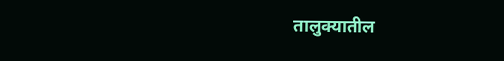तालुक्यातील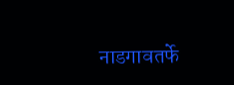नाडगावतर्फे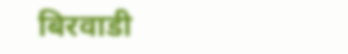बिरवाडी